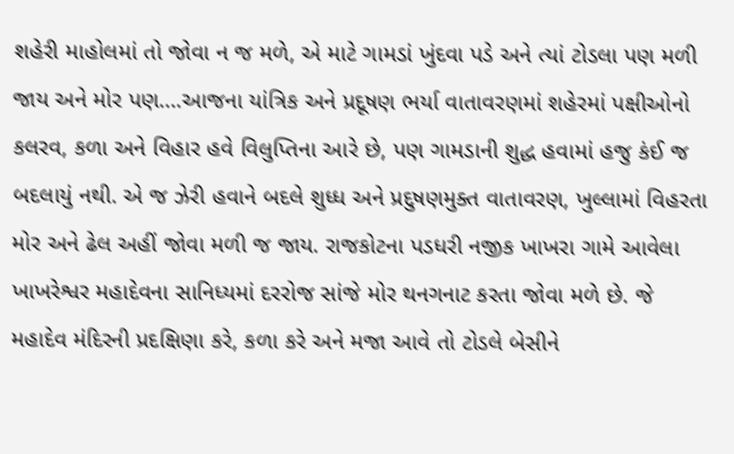શહેરી માહોલમાં તો જોવા ન જ મળે, એ માટે ગામડાં ખુંદવા પડે અને ત્યાં ટોડલા પણ મળી જાય અને મોર પણ….આજના યાંત્રિક અને પ્રદૂષણ ભર્યા વાતાવરણમાં શહેરમાં પક્ષીઓનો કલરવ, કળા અને વિહાર હવે વિલુપ્તિના આરે છે, પણ ગામડાની શુદ્ધ હવામાં હજુ કંઈ જ બદલાયું નથી. એ જ ઝેરી હવાને બદલે શુધ્ધ અને પ્રદુષણમુક્ત વાતાવરણ, ખુલ્લામાં વિહરતા મોર અને ઢેલ અહીં જોવા મળી જ જાય. રાજકોટના પડધરી નજીક ખાખરા ગામે આવેલા ખાખરેશ્વર મહાદેવના સાનિધ્યમાં દરરોજ સાંજે મોર થનગનાટ કરતા જોવા મળે છે. જે મહાદેવ મંદિરની પ્રદક્ષિણા કરે, કળા કરે અને મજા આવે તો ટોડલે બેસીને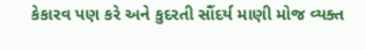કેકારવ પણ કરે અને કુદરતી સૌંદર્ય માણી મોજ વ્યક્ત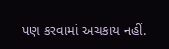પણ કરવામાં અચકાય નહીં.